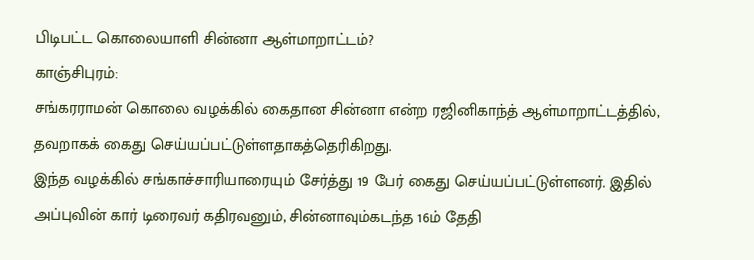பிடிபட்ட கொலையாளி சின்னா ஆள்மாறாட்டம்?
காஞ்சிபுரம்:
சங்கரராமன் கொலை வழக்கில் கைதான சின்னா என்ற ரஜினிகாந்த் ஆள்மாறாட்டத்தில், தவறாகக் கைது செய்யப்பட்டுள்ளதாகத்தெரிகிறது.
இந்த வழக்கில் சங்காச்சாரியாரையும் சேர்த்து 19 பேர் கைது செய்யப்பட்டுள்ளனர். இதில் அப்புவின் கார் டிரைவர் கதிரவனும், சின்னாவும்கடந்த 16ம் தேதி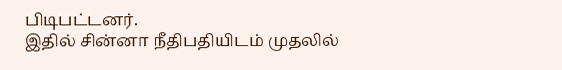பிடிபட்டனர்.
இதில் சின்னா நீதிபதியிடம் முதலில்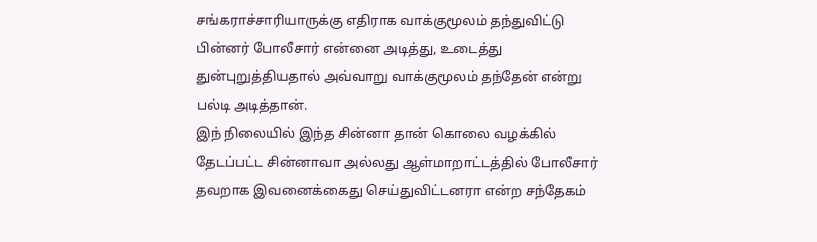சங்கராச்சாரியாருக்கு எதிராக வாக்குமூலம் தந்துவிட்டு பின்னர் போலீசார் என்னை அடித்து, உடைத்து துன்புறுத்தியதால் அவ்வாறு வாக்குமூலம் தந்தேன் என்று பல்டி அடித்தான்.
இந் நிலையில் இந்த சின்னா தான் கொலை வழக்கில் தேடப்பட்ட சின்னாவா அல்லது ஆள்மாறாட்டத்தில் போலீசார் தவறாக இவனைக்கைது செய்துவிட்டனரா என்ற சந்தேகம்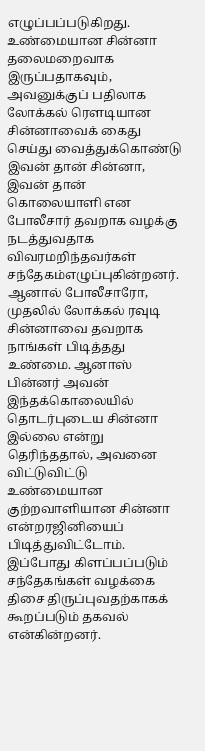எழுப்பப்படுகிறது.
உண்மையான சின்னா தலைமறைவாக இருப்பதாகவும், அவனுக்குப் பதிலாக லோக்கல் ரெளடியான சின்னாவைக் கைது செய்து வைத்துக்கொண்டு இவன் தான் சின்னா, இவன் தான் கொலையாளி என போலீசார் தவறாக வழக்கு நடத்துவதாக விவரமறிந்தவர்கள் சந்தேகம்எழுப்புகின்றனர்.
ஆனால் போலீசாரோ, முதலில் லோக்கல் ரவுடி சின்னாவை தவறாக நாங்கள் பிடித்தது உண்மை. ஆனாஸ் பின்னர் அவன் இந்தக்கொலையில் தொடர்புடைய சின்னா இல்லை என்று தெரிந்ததால், அவனை விட்டுவிட்டு உண்மையான குற்றவாளியான சின்னா என்றரஜினியைப் பிடித்துவிட்டோம்.
இப்போது கிளப்பப்படும் சந்தேகங்கள் வழக்கை திசை திருப்புவதற்காகக் கூறப்படும் தகவல் என்கின்றனர்.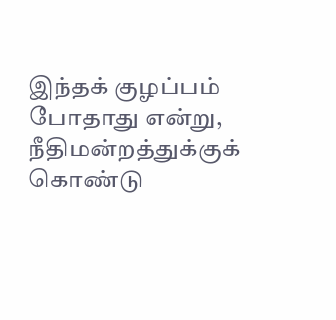இந்தக் குழப்பம் போதாது என்று, நீதிமன்றத்துக்குக் கொண்டு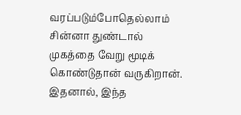வரப்படும்போதெல்லாம் சின்னா துண்டால் முகத்தை வேறு மூடிக் கொண்டுதான் வருகிறான். இதனால், இந்த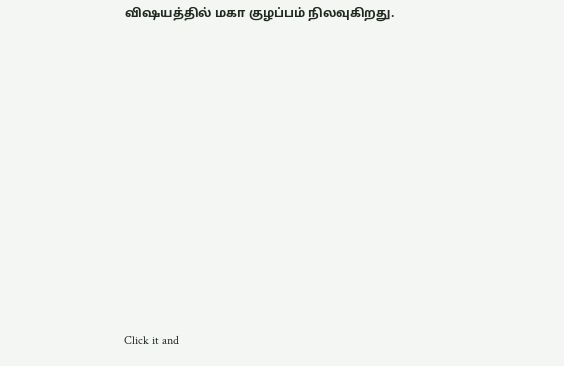விஷயத்தில் மகா குழப்பம் நிலவுகிறது.












Click it and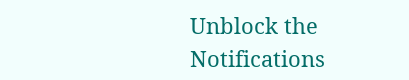Unblock the Notifications